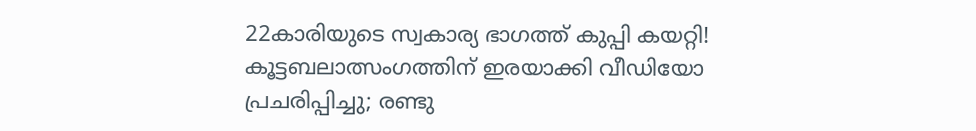22കാരിയുടെ സ്വകാര്യ ഭാഗത്ത് കുപ്പി കയറ്റി! കൂട്ടബലാത്സംഗത്തിന് ഇരയാക്കി വീഡിയോ പ്രചരിപ്പിച്ചു; രണ്ടു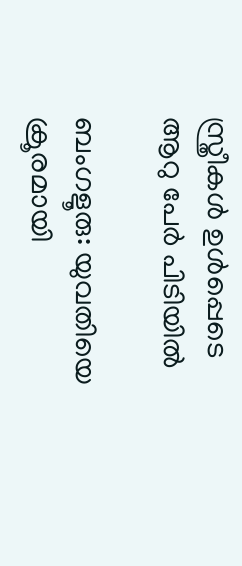സ്ത്രീകള്‍ ഉള്‍പ്പെടെ ആറു പേര്‍ പിടിയില്‍

ബംഗളൂരു: യുവതിയെ ക്രൂരമായി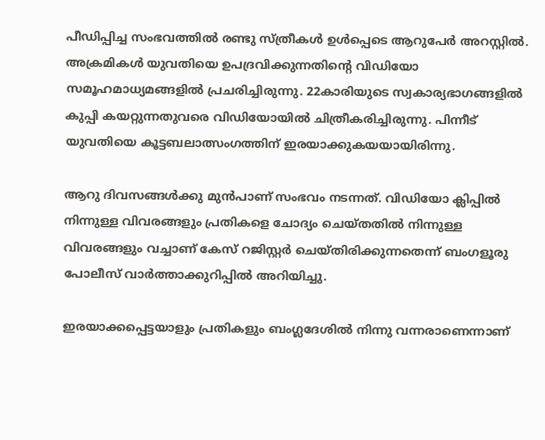പീഡിപ്പിച്ച സംഭവത്തില്‍ രണ്ടു സ്ത്രീകള്‍ ഉള്‍പ്പെടെ ആറുപേര്‍ അറസ്റ്റില്‍. അക്രമികള്‍ യുവതിയെ ഉപദ്രവിക്കുന്നതിന്റെ വിഡിയോ സമൂഹമാധ്യമങ്ങളില്‍ പ്രചരിച്ചിരുന്നു. 22കാരിയുടെ സ്വകാര്യഭാഗങ്ങളില്‍ കുപ്പി കയറ്റുന്നതുവരെ വിഡിയോയില്‍ ചിത്രീകരിച്ചിരുന്നു. പിന്നീട് യുവതിയെ കൂട്ടബലാത്സംഗത്തിന് ഇരയാക്കുകയയായിരിന്നു.

ആറു ദിവസങ്ങള്‍ക്കു മുന്‍പാണ് സംഭവം നടന്നത്. വിഡിയോ ക്ലിപ്പില്‍ നിന്നുള്ള വിവരങ്ങളും പ്രതികളെ ചോദ്യം ചെയ്തതില്‍ നിന്നുള്ള വിവരങ്ങളും വച്ചാണ് കേസ് റജിസ്റ്റര്‍ ചെയ്തിരിക്കുന്നതെന്ന് ബംഗളൂരു പോലീസ് വാര്‍ത്താക്കുറിപ്പില്‍ അറിയിച്ചു.

ഇരയാക്കപ്പെട്ടയാളും പ്രതികളും ബംഗ്ലദേശില്‍ നിന്നു വന്നരാണെന്നാണ്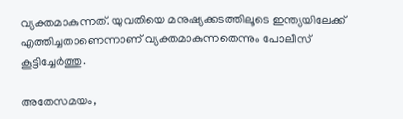വ്യക്തമാകുന്നത്. യുവതിയെ മനുഷ്യക്കടത്തിലൂടെ ഇന്ത്യയിലേക്ക് എത്തിച്ചതാണെന്നാണ് വ്യക്തമാകുന്നതെന്നും പോലീസ് കൂട്ടിച്ചേര്‍ത്തു.

അതേസമയം,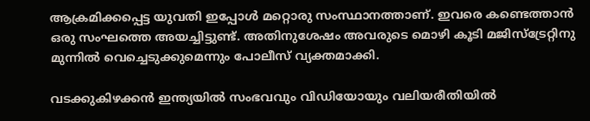ആക്രമിക്കപ്പെട്ട യുവതി ഇപ്പോള്‍ മറ്റൊരു സംസ്ഥാനത്താണ്. ഇവരെ കണ്ടെത്താന്‍ ഒരു സംഘത്തെ അയച്ചിട്ടുണ്ട്. അതിനുശേഷം അവരുടെ മൊഴി കൂടി മജിസ്‌ട്രേറ്റിനു മുന്നില്‍ വെച്ചെടുക്കുമെന്നും പോലീസ് വ്യക്തമാക്കി.

വടക്കുകിഴക്കന്‍ ഇന്ത്യയില്‍ സംഭവവും വിഡിയോയും വലിയരീതിയില്‍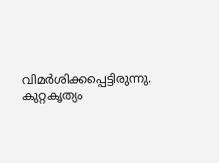വിമര്‍ശിക്കപ്പെട്ടിരുന്നു. കുറ്റകൃത്യം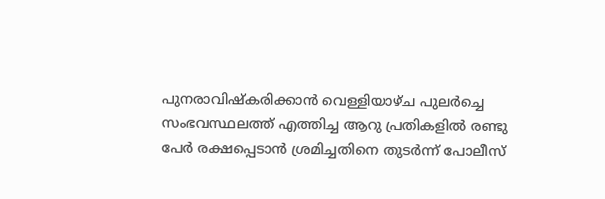പുനരാവിഷ്‌കരിക്കാന്‍ വെള്ളിയാഴ്ച പുലര്‍ച്ചെ സംഭവസ്ഥലത്ത് എത്തിച്ച ആറു പ്രതികളില്‍ രണ്ടു പേര്‍ രക്ഷപ്പെടാന്‍ ശ്രമിച്ചതിനെ തുടര്‍ന്ന് പോലീസ്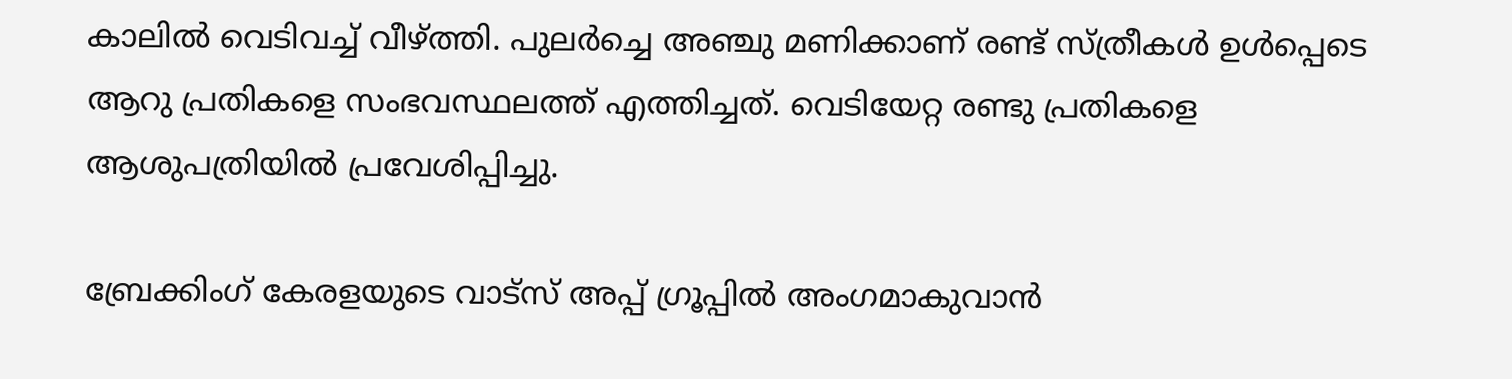കാലില്‍ വെടിവച്ച് വീഴ്ത്തി. പുലര്‍ച്ചെ അഞ്ചു മണിക്കാണ് രണ്ട് സ്ത്രീകള്‍ ഉള്‍പ്പെടെ ആറു പ്രതികളെ സംഭവസ്ഥലത്ത് എത്തിച്ചത്. വെടിയേറ്റ രണ്ടു പ്രതികളെ ആശുപത്രിയില്‍ പ്രവേശിപ്പിച്ചു.

ബ്രേക്കിംഗ് കേരളയുടെ വാട്സ് അപ്പ് ഗ്രൂപ്പിൽ അംഗമാകുവാൻ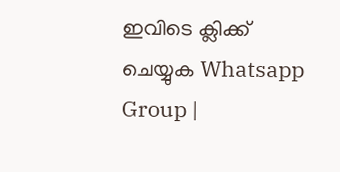ഇവിടെ ക്ലിക്ക് ചെയ്യുക Whatsapp Group |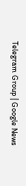Telegram Group | Google News